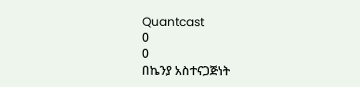Quantcast
0
0
በኬንያ አስተናጋጅነት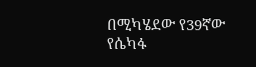በሚካሄደው የ39ኛው የሴካፋ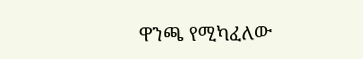ዋንጫ የሚካፈለው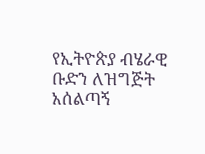የኢትዮጵያ ብሄራዊ ቡድን ለዝግጅት አሰልጣኝ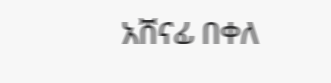አሸናፊ በቀለ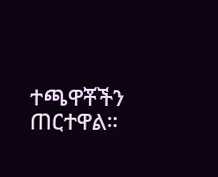ተጫዋቾችን ጠርተዋል።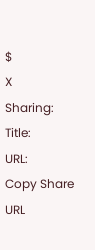$
X
Sharing:
Title:
URL:
Copy Share URL